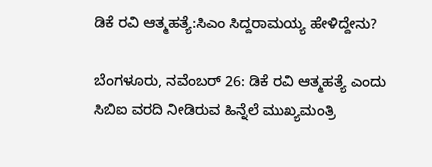ಡಿಕೆ ರವಿ ಆತ್ಮಹತ್ಯೆ:ಸಿಎಂ ಸಿದ್ದರಾಮಯ್ಯ ಹೇಳಿದ್ದೇನು?

ಬೆಂಗಳೂರು, ನವೆಂಬರ್ 26: ಡಿಕೆ ರವಿ ಆತ್ಮಹತ್ಯೆ ಎಂದು ಸಿಬಿಐ ವರದಿ ನೀಡಿರುವ ಹಿನ್ನೆಲೆ ಮುಖ್ಯಮಂತ್ರಿ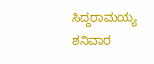ಸಿದ್ದರಾಮಯ್ಯ ಶನಿವಾರ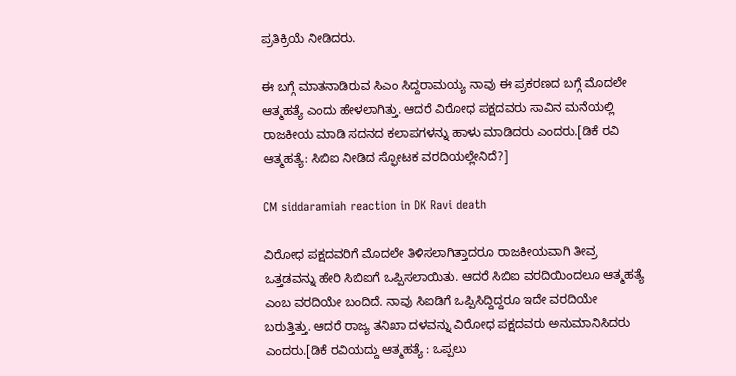ಪ್ರತಿಕ್ರಿಯೆ ನೀಡಿದರು.

ಈ ಬಗ್ಗೆ ಮಾತನಾಡಿರುವ ಸಿಎಂ ಸಿದ್ದರಾಮಯ್ಯ ನಾವು ಈ ಪ್ರಕರಣದ ಬಗ್ಗೆ ಮೊದಲೇ ಆತ್ಮಹತ್ಯೆ ಎಂದು ಹೇಳಲಾಗಿತ್ತು. ಆದರೆ ವಿರೋಧ ಪಕ್ಷದವರು ಸಾವಿನ ಮನೆಯಲ್ಲಿ ರಾಜಕೀಯ ಮಾಡಿ ಸದನದ ಕಲಾಪಗಳನ್ನು ಹಾಳು ಮಾಡಿದರು ಎಂದರು.[ಡಿಕೆ ರವಿ ಆತ್ಮಹತ್ಯೆ: ಸಿಬಿಐ ನೀಡಿದ ಸ್ಫೋಟಕ ವರದಿಯಲ್ಲೇನಿದೆ?]

CM siddaramiah reaction in DK Ravi death

ವಿರೋಧ ಪಕ್ಷದವರಿಗೆ ಮೊದಲೇ ತಿಳಿಸಲಾಗಿತ್ತಾದರೂ ರಾಜಕೀಯವಾಗಿ ತೀವ್ರ ಒತ್ತಡವನ್ನು ಹೇರಿ ಸಿಬಿಐಗೆ ಒಪ್ಪಿಸಲಾಯಿತು. ಆದರೆ ಸಿಬಿಐ ವರದಿಯಿಂದಲೂ ಆತ್ಮಹತ್ಯೆ ಎಂಬ ವರದಿಯೇ ಬಂದಿದೆ. ನಾವು ಸಿಐಡಿಗೆ ಒಪ್ಪಿಸಿದ್ದಿದ್ದರೂ ಇದೇ ವರದಿಯೇ ಬರುತ್ತಿತ್ತು. ಆದರೆ ರಾಜ್ಯ ತನಿಖಾ ದಳವನ್ನು ವಿರೋಧ ಪಕ್ಷದವರು ಅನುಮಾನಿಸಿದರು ಎಂದರು.[ಡಿಕೆ ರವಿಯದ್ದು ಆತ್ಮಹತ್ಯೆ : ಒಪ್ಪಲು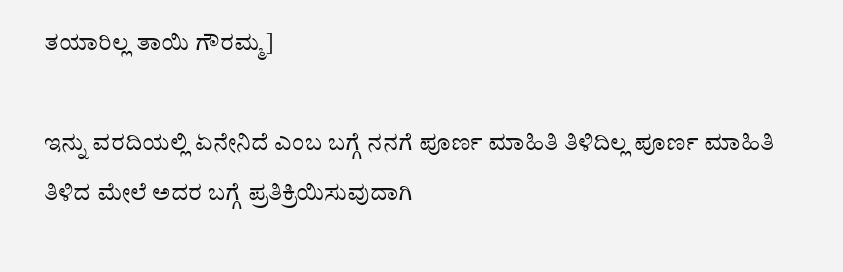ತಯಾರಿಲ್ಲ ತಾಯಿ ಗೌರಮ್ಮ]

ಇನ್ನು ವರದಿಯಲ್ಲಿ ಏನೇನಿದೆ ಎಂಬ ಬಗ್ಗೆ ನನಗೆ ಪೂರ್ಣ ಮಾಹಿತಿ ತಿಳಿದಿಲ್ಲ ಪೂರ್ಣ ಮಾಹಿತಿ ತಿಳಿದ ಮೇಲೆ ಅದರ ಬಗ್ಗೆ ಪ್ರತಿಕ್ರಿಯಿಸುವುದಾಗಿ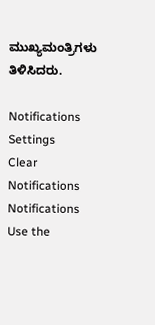ಮುಖ್ಯಮಂತ್ರಿಗಳು ತಿಳಿಸಿದರು.

Notifications
Settings
Clear Notifications
Notifications
Use the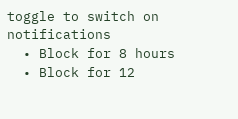toggle to switch on notifications
  • Block for 8 hours
  • Block for 12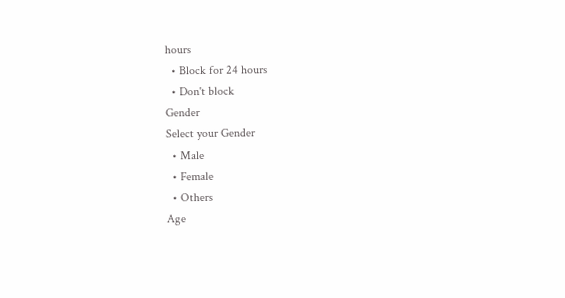hours
  • Block for 24 hours
  • Don't block
Gender
Select your Gender
  • Male
  • Female
  • Others
Age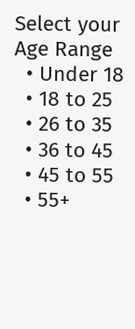Select your Age Range
  • Under 18
  • 18 to 25
  • 26 to 35
  • 36 to 45
  • 45 to 55
  • 55+